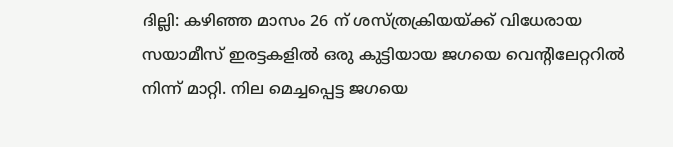ദില്ലി: കഴിഞ്ഞ മാസം 26 ന് ശസ്ത്രക്രിയയ്ക്ക് വിധേരായ സയാമീസ് ഇരട്ടകളില്‍ ഒരു കുട്ടിയായ ജഗയെ വെന്‍റിലേറ്ററില്‍ നിന്ന് മാറ്റി. നില മെച്ചപ്പെട്ട ജഗയെ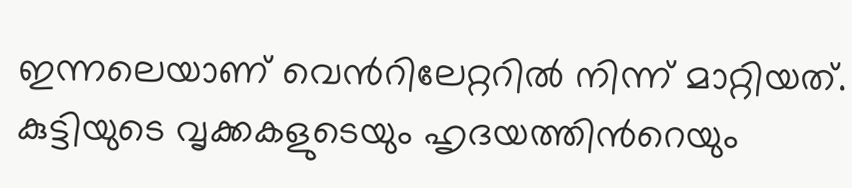ഇന്നലെയാണ് വെന്‍റിലേറ്ററില്‍ നിന്ന് മാറ്റിയത്. കുട്ടിയുടെ വൃക്കകളുടെയും ഹൃദയത്തിന്‍റെയും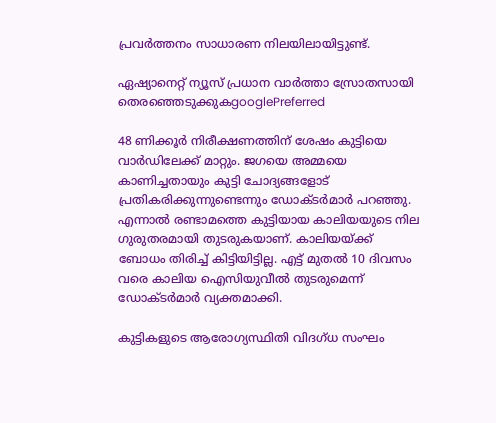പ്രവർത്തനം സാധാരണ നിലയിലായിട്ടുണ്ട്.

ഏഷ്യാനെറ്റ് ന്യൂസ് പ്രധാന വാർത്താ സ്രോതസായി തെരഞ്ഞെടുക്കുകgooglePreferred

48 ണിക്കൂർ നിരീക്ഷണത്തിന് ശേഷം കുട്ടിയെ വാർഡിലേക്ക് മാറ്റും. ജഗയെ അമ്മയെ കാണിച്ചതായും കുട്ടി ചോദ്യങ്ങളോട് പ്രതികരിക്കുന്നുണ്ടെന്നും ഡോക്ടർമാർ പറഞ്ഞു. എന്നാൽ രണ്ടാമത്തെ കുട്ടിയായ കാലിയയുടെ നില ഗുരുതരമായി തുടരുകയാണ്. കാലിയയ്ക്ക് ബോധം തിരിച്ച് കിട്ടിയിട്ടില്ല. എട്ട് മുതല്‍ 10 ദിവസം വരെ കാലിയ ഐസിയുവീല്‍ തുടരുമെന്ന് ഡോക്ടര്‍മാര്‍ വ്യക്തമാക്കി.

കുട്ടികളുടെ ആരോഗ്യസ്ഥിതി വിദഗ്ധ സംഘം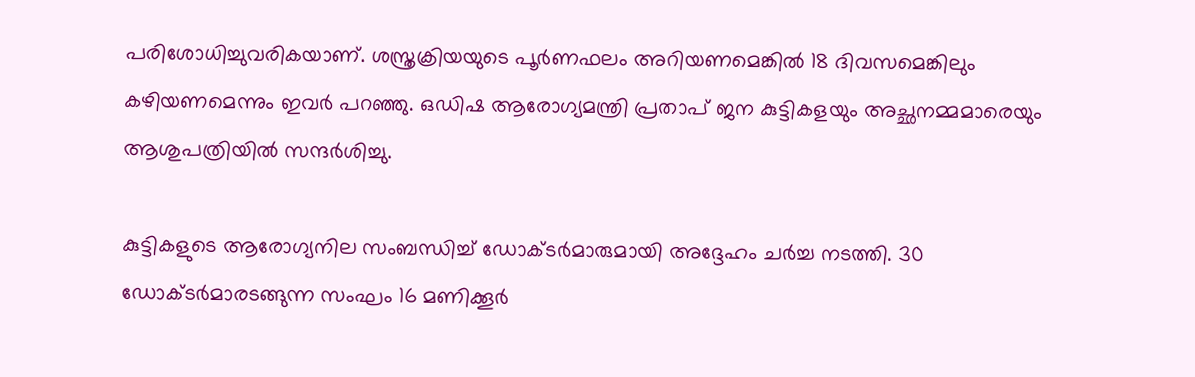പരിശോധിച്ചുവരികയാണ്. ശസ്ത്രക്രിയയുടെ പൂര്‍ണഫലം അറിയണമെങ്കില്‍ 18 ദിവസമെങ്കിലും കഴിയണമെന്നും ഇവര്‍ പറഞ്ഞു. ഒഡിഷ ആരോഗ്യമന്ത്രി പ്രതാപ് ജന കുട്ടികളയും അച്ഛനമ്മമാരെയും ആശുപത്രിയില്‍ സന്ദര്‍ശിച്ചു.

കുട്ടികളുടെ ആരോഗ്യനില സംബന്ധിച്ച് ഡോക്ടര്‍മാരുമായി അദ്ദേഹം ചര്‍ച്ച നടത്തി. 30 ഡോക്ടര്‍മാരടങ്ങുന്ന സംഘം 16 മണിക്കൂര്‍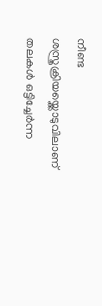നീണ്ട ശസ്ത്രക്രിയയ്ക്കൊടുവിലാണ് തലകള്‍ ഒട്ടിച്ചേര്‍ന്ന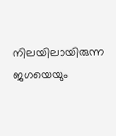നിലയിലായിരുന്ന ജഗയെയും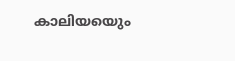കാലിയയെും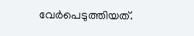വേര്‍പെടുത്തിയത്.